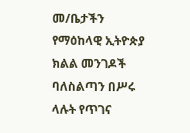መ/ቤታችን የማዕከላዊ ኢትዮጵያ ክልል መንገዶች ባለስልጣን በሥሩ ላሉት የጥገና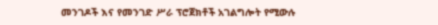መንገዶች እና የመንገድ ሥራ ፕሮጀክቶች አገልግሎት የሚውሉ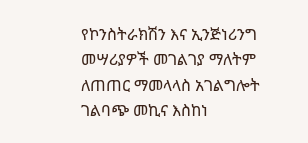የኮንስትራክሽን እና ኢንጅነሪንግ መሣሪያዎች መገልገያ ማለትም ለጠጠር ማመላላስ አገልግሎት ገልባጭ መኪና እስከነ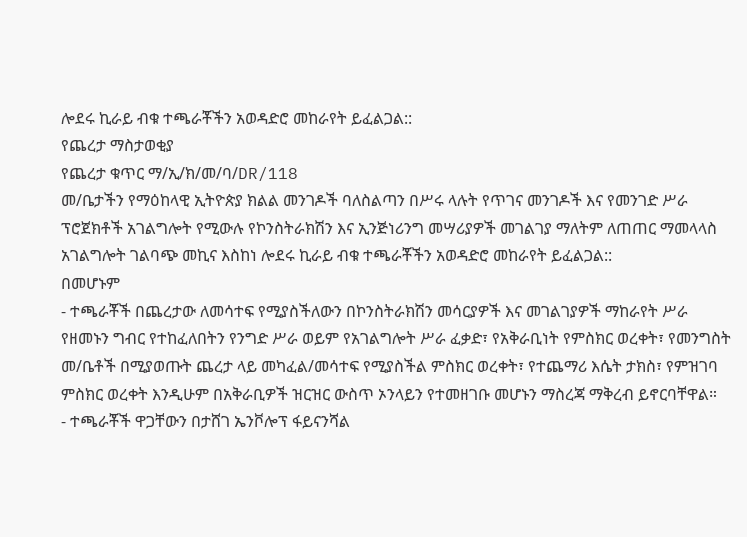ሎደሩ ኪራይ ብቁ ተጫራቾችን አወዳድሮ መከራየት ይፈልጋል::
የጨረታ ማስታወቂያ
የጨረታ ቁጥር ማ/ኢ/ክ/መ/ባ/DR/118
መ/ቤታችን የማዕከላዊ ኢትዮጵያ ክልል መንገዶች ባለስልጣን በሥሩ ላሉት የጥገና መንገዶች እና የመንገድ ሥራ ፕሮጀክቶች አገልግሎት የሚውሉ የኮንስትራክሽን እና ኢንጅነሪንግ መሣሪያዎች መገልገያ ማለትም ለጠጠር ማመላላስ አገልግሎት ገልባጭ መኪና እስከነ ሎደሩ ኪራይ ብቁ ተጫራቾችን አወዳድሮ መከራየት ይፈልጋል::
በመሆኑም
- ተጫራቾች በጨረታው ለመሳተፍ የሚያስችለውን በኮንስትራክሽን መሳርያዎች እና መገልገያዎች ማከራየት ሥራ የዘመኑን ግብር የተከፈለበትን የንግድ ሥራ ወይም የአገልግሎት ሥራ ፈቃድ፣ የአቅራቢነት የምስክር ወረቀት፣ የመንግስት መ/ቤቶች በሚያወጡት ጨረታ ላይ መካፈል/መሳተፍ የሚያስችል ምስክር ወረቀት፣ የተጨማሪ እሴት ታክስ፣ የምዝገባ ምስክር ወረቀት እንዲሁም በአቅራቢዎች ዝርዝር ውስጥ ኦንላይን የተመዘገቡ መሆኑን ማስረጃ ማቅረብ ይኖርባቸዋል።
- ተጫራቾች ዋጋቸውን በታሸገ ኤንቮሎፕ ፋይናንሻል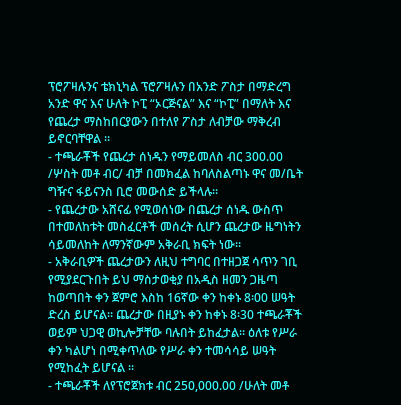ፕሮፖዛሉንና ቴክኒካል ፕሮፖዛሉን በአንድ ፖስታ በማድረግ አንድ ዋና እና ሁለት ኮፒ “ኦርጅናል” እና “ኮፒ” በማለት እና የጨረታ ማስከበርያውን በተለየ ፖስታ ለብቻው ማቅረብ ይኖርባቸዋል ።
- ተጫራቾች የጨረታ ሰነዱን የማይመለስ ብር 300.00 /ሦስት መቶ ብር/ ብቻ በመክፈል ከባለስልጣኑ ዋና መ/ቤት ግዥና ፋይናንስ ቢሮ መውሰድ ይችላሉ፡፡
- የጨረታው አሸናፊ የሚወሰነው በጨረታ ሰነዱ ውስጥ በተመለከቱት መስፈርቶች መሰረት ሲሆን ጨረታው ዜግነትን ሳይመለከት ለማንኛውም አቅራቢ ክፍት ነው።
- አቅራቢዎች ጨረታውን ለዚህ ተግባር በተዘጋጀ ሳጥን ገቢ የሚያደርጉበት ይህ ማስታወቂያ በአዲስ ዘመን ጋዜጣ ከወጣበት ቀን ጀምሮ እስከ 16ኛው ቀን ከቀኑ 8፡00 ሠዓት ድረስ ይሆናል። ጨረታው በዚያኑ ቀን ከቀኑ 8፡30 ተጫራቾች ወይም ህጋዊ ወኪሎቻቸው ባሉበት ይከፈታል። ዕለቱ የሥራ ቀን ካልሆነ በሚቀጥለው የሥራ ቀን ተመሳሳይ ሠዓት የሚከፈት ይሆናል ።
- ተጫራቾች ለየፕሮጀክቱ ብር 250,000.00 /ሁለት መቶ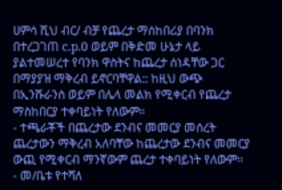ሀምሳ ሺህ ብር/ ብቻ የጨረታ ማሰከበሪያ በባንክ በተረጋገጠ c.p.0 ወይም በቅድመ ሁኔታ ላይ ያልተመሠረተ የባንክ ዋስትና ከጨረታ ሰነዳቸው ጋር በማያያዝ ማቅረብ ይኖርባቸዋል:: ከዚህ ውጭ በኢንሹራንስ ወይም በሌላ መልክ የሚቀርብ የጨረታ ማስከበርያ ተቀባይነት የለውም።
- ተጫራቾች በጨረታው ደንብና መመርያ መሰረት ጨረታውን ማቅረብ አለባቸው ከጨረታው ደንብና መመርያ ውጪ የሚቀርብ ማንኛውም ጨረታ ተቀባይነት የለውም፡፡
- መ/ቤቱ የተሻለ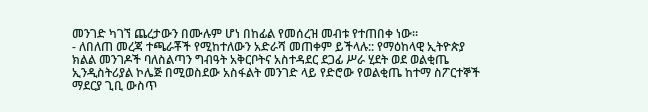መንገድ ካገኘ ጨረታውን በሙሉም ሆነ በከፊል የመሰረዝ መብቱ የተጠበቀ ነው።
- ለበለጠ መረጃ ተጫራቾች የሚከተለውን አድራሻ መጠቀም ይችላሉ:: የማዕከላዊ ኢትዮጵያ ክልል መንገዶች ባለስልጣን ግብዓት አቅርቦትና አስተዳደር ደጋፊ ሥራ ሂደት ወደ ወልቂጤ ኢንዲስትሪያል ኮሌጅ በሚወስደው አስፋልት መንገድ ላይ የድሮው የወልቂጤ ከተማ ስፖርተኞች ማደርያ ጊቢ ውስጥ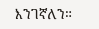እንገኛለን።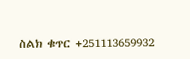ስልክ ቁጥር +251113659932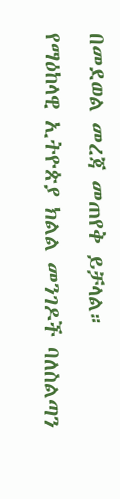በመደወል መረጃ መጠየቅ ይቻላል።
የማዕከላዊ ኢትዮጵያ ክልል መንገዶች ባለስልጣን